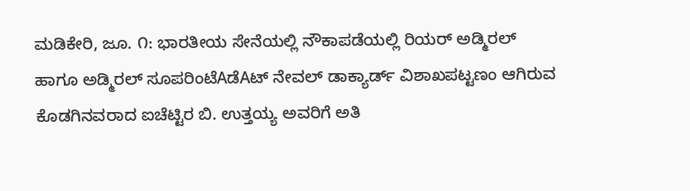ಮಡಿಕೇರಿ, ಜೂ. ೧: ಭಾರತೀಯ ಸೇನೆಯಲ್ಲಿ ನೌಕಾಪಡೆಯಲ್ಲಿ ರಿಯರ್ ಅಡ್ಮಿರಲ್ ಹಾಗೂ ಅಡ್ಮಿರಲ್ ಸೂಪರಿಂಟೆAಡೆAಟ್ ನೇವಲ್ ಡಾಕ್ಯಾರ್ಡ್ ವಿಶಾಖಪಟ್ಟಣಂ ಆಗಿರುವ ಕೊಡಗಿನವರಾದ ಐಚೆಟ್ಟಿರ ಬಿ. ಉತ್ತಯ್ಯ ಅವರಿಗೆ ಅತಿ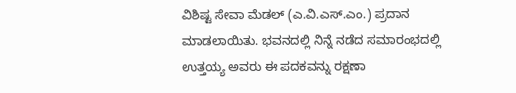ವಿಶಿಷ್ಟ ಸೇವಾ ಮೆಡಲ್ (ಎ.ವಿ.ಎಸ್.ಎಂ.) ಪ್ರದಾನ ಮಾಡಲಾಯಿತು. ಭವನದಲ್ಲಿ ನಿನ್ನೆ ನಡೆದ ಸಮಾರಂಭದಲ್ಲಿ ಉತ್ತಯ್ಯ ಅವರು ಈ ಪದಕವನ್ನು ರಕ್ಷಣಾ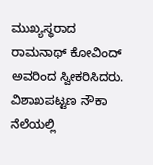ಮುಖ್ಯಸ್ಥರಾದ ರಾಮನಾಥ್ ಕೋವಿಂದ್ ಅವರಿಂದ ಸ್ವೀಕರಿಸಿದರು. ವಿಶಾಖಪಟ್ಟಣ ನೌಕಾ ನೆಲೆಯಲ್ಲಿ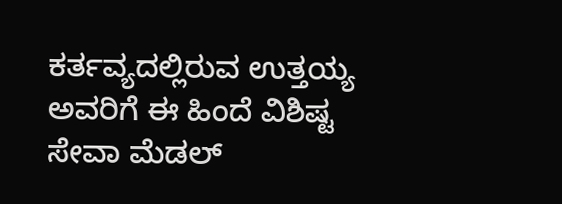ಕರ್ತವ್ಯದಲ್ಲಿರುವ ಉತ್ತಯ್ಯ ಅವರಿಗೆ ಈ ಹಿಂದೆ ವಿಶಿಷ್ಟ ಸೇವಾ ಮೆಡಲ್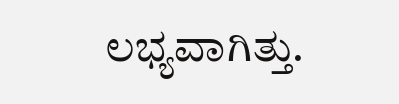ಲಭ್ಯವಾಗಿತ್ತು.